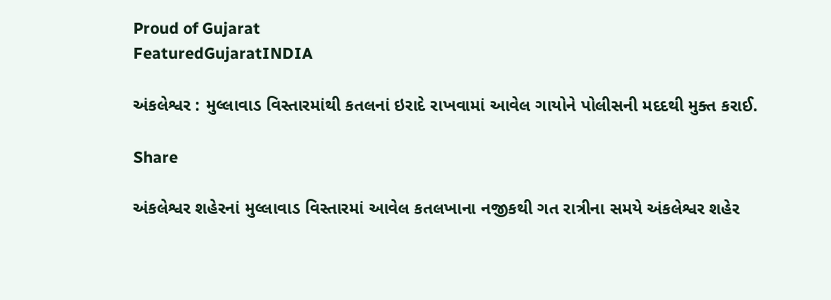Proud of Gujarat
FeaturedGujaratINDIA

અંકલેશ્વર : મુલ્લાવાડ વિસ્તારમાંથી કતલનાં ઇરાદે રાખવામાં આવેલ ગાયોને પોલીસની મદદથી મુક્ત કરાઈ.

Share

અંકલેશ્વર શહેરનાં મુલ્લાવાડ વિસ્તારમાં આવેલ કતલખાના નજીકથી ગત રાત્રીના સમયે અંકલેશ્વર શહેર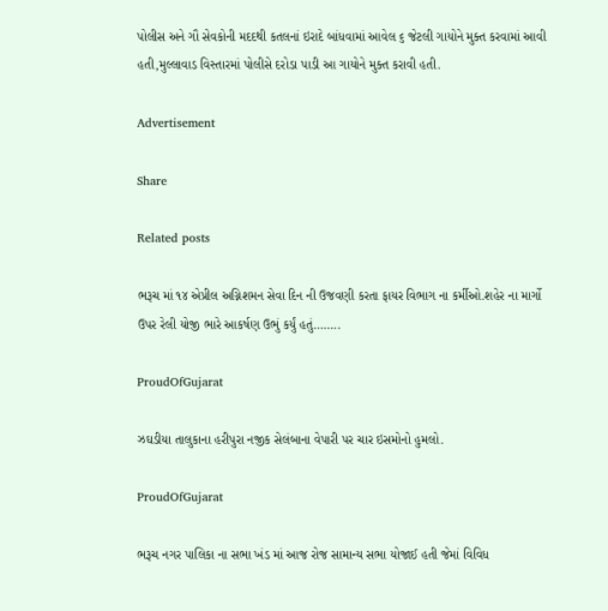પોલીસ અને ગૌ સેવકોની મદદથી કતલનાં ઇરાદે બાંધવામાં આવેલ ૬ જેટલી ગાયોને મુક્ત કરવામાં આવી હતી,મુલ્લાવાડ વિસ્તારમાં પોલીસે દરોડા પાડી આ ગાયોને મુક્ત કરાવી હતી.

Advertisement

Share

Related posts

ભરૂચ માં ૧૪ એપ્રીલ અગ્નિશમન સેવા દિન ની ઉજવણી કરતા ફાયર વિભાગ ના કર્મીઓ.શહેર ના માર્ગો ઉપર રેલી યોજી ભારે આકર્ષણ ઉભું કર્યું હતું……..

ProudOfGujarat

ઝઘડીયા તાલુકાના હરીપુરા નજીક સેલંબાના વેપારી પર ચાર ઇસમોનો હુમલો.

ProudOfGujarat

ભરૂચ નગર પાલિકા ના સભા ખંડ માં આજ રોજ સામાન્ય સભા યોજાઈ હતી જેમાં વિવિધ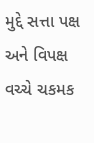મુદ્દે સત્તા પક્ષ અને વિપક્ષ વચ્ચે ચકમક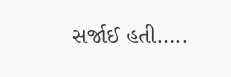સર્જાઈ હતી…..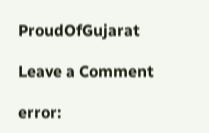ProudOfGujarat

Leave a Comment

error: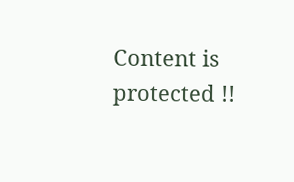Content is protected !!